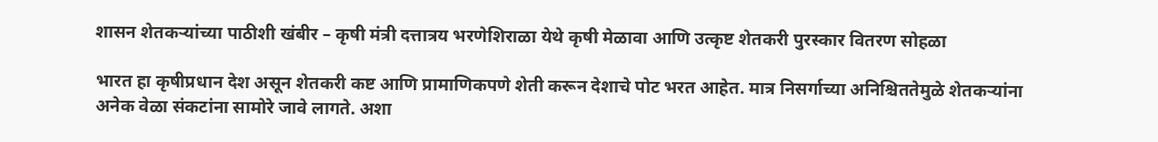शासन शेतकऱ्यांच्या पाठीशी खंबीर – कृषी मंत्री दत्तात्रय भरणेशिराळा येथे कृषी मेळावा आणि उत्कृष्ट शेतकरी पुरस्कार वितरण सोहळा

भारत हा कृषीप्रधान देश असून शेतकरी कष्ट आणि प्रामाणिकपणे शेती करून देशाचे पोट भरत आहेत. मात्र निसर्गाच्या अनिश्चिततेमुळे शेतकऱ्यांना अनेक वेळा संकटांना सामोरे जावे लागते. अशा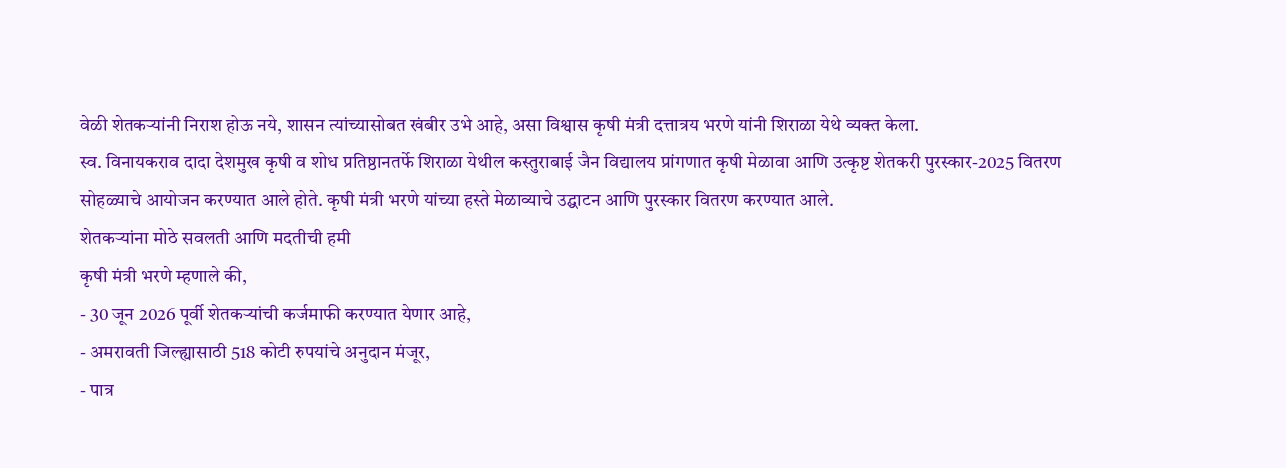वेळी शेतकऱ्यांनी निराश होऊ नये, शासन त्यांच्यासोबत खंबीर उभे आहे, असा विश्वास कृषी मंत्री दत्तात्रय भरणे यांनी शिराळा येथे व्यक्त केला.
स्व. विनायकराव दादा देशमुख कृषी व शोध प्रतिष्ठानतर्फे शिराळा येथील कस्तुराबाई जैन विद्यालय प्रांगणात कृषी मेळावा आणि उत्कृष्ट शेतकरी पुरस्कार-2025 वितरण सोहळ्याचे आयोजन करण्यात आले होते. कृषी मंत्री भरणे यांच्या हस्ते मेळाव्याचे उद्घाटन आणि पुरस्कार वितरण करण्यात आले.
शेतकऱ्यांना मोठे सवलती आणि मदतीची हमी
कृषी मंत्री भरणे म्हणाले की,
- 30 जून 2026 पूर्वी शेतकऱ्यांची कर्जमाफी करण्यात येणार आहे,
- अमरावती जिल्ह्यासाठी 518 कोटी रुपयांचे अनुदान मंजूर,
- पात्र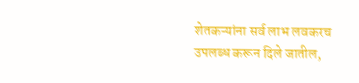शेतकऱ्यांना सर्व लाभ लवकरच उपलब्ध करून दिले जातील,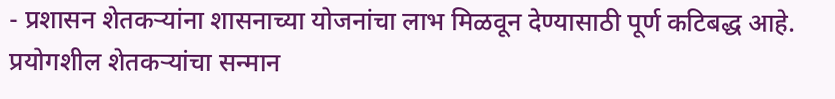- प्रशासन शेतकऱ्यांना शासनाच्या योजनांचा लाभ मिळवून देण्यासाठी पूर्ण कटिबद्ध आहे.
प्रयोगशील शेतकऱ्यांचा सन्मान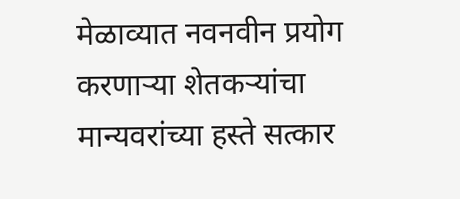मेळाव्यात नवनवीन प्रयोग करणाऱ्या शेतकऱ्यांचा मान्यवरांच्या हस्ते सत्कार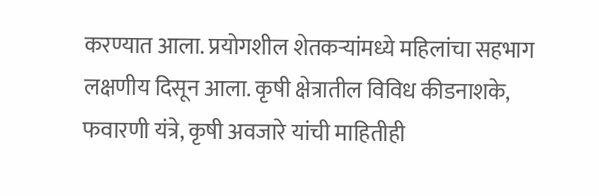करण्यात आला. प्रयोगशील शेतकऱ्यांमध्ये महिलांचा सहभाग लक्षणीय दिसून आला. कृषी क्षेत्रातील विविध कीडनाशके, फवारणी यंत्रे, कृषी अवजारे यांची माहितीही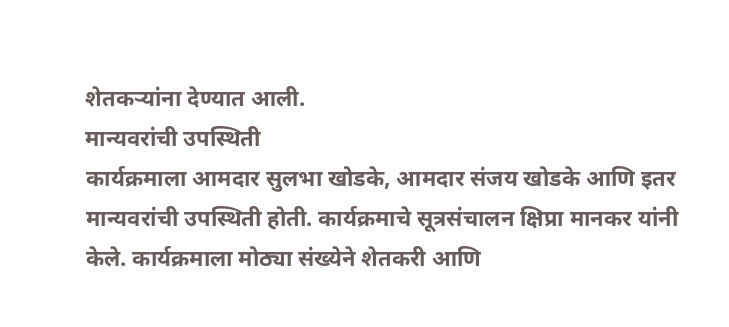शेतकऱ्यांना देण्यात आली.
मान्यवरांची उपस्थिती
कार्यक्रमाला आमदार सुलभा खोडके, आमदार संजय खोडके आणि इतर मान्यवरांची उपस्थिती होती. कार्यक्रमाचे सूत्रसंचालन क्षिप्रा मानकर यांनी केले. कार्यक्रमाला मोठ्या संख्येने शेतकरी आणि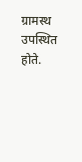ग्रामस्थ उपस्थित होते.